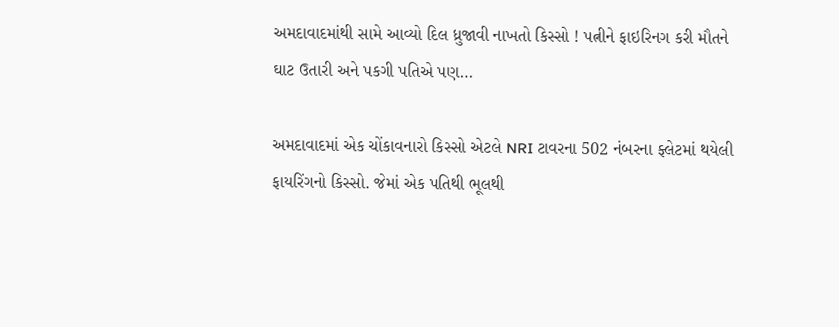અમદાવાદમાંથી સામે આવ્યો દિલ ધ્રુજાવી નાખતો કિસ્સો ! પત્નીને ફાઇરિનગ કરી મૌતને ઘાટ ઉતારી અને પકગી પતિએ પણ…

અમદાવાદમાં એક ચોંકાવનારો કિસ્સો એટલે NRI ટાવરના 502 નંબરના ફ્લેટમાં થયેલી ફાયરિંગનો કિસ્સો. જેમાં એક પતિથી ભૂલથી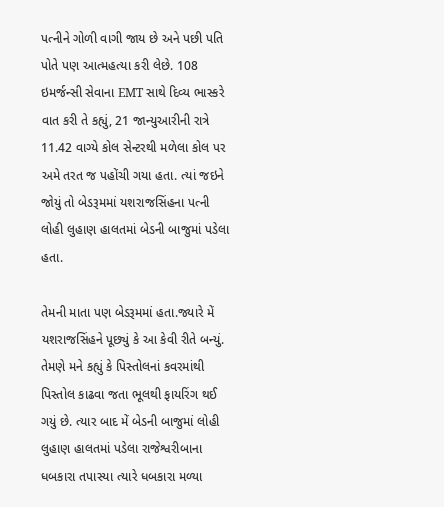પત્નીને ગોળી વાગી જાય છે અને પછી પતિ પોતે પણ આત્મહત્યા કરી લેછે. 108 ઇમર્જન્સી સેવાના EMT સાથે દિવ્ય ભાસ્કરે વાત કરી તે કહ્યું, 21 જાન્યુઆરીની રાત્રે 11.42 વાગ્યે કોલ સેન્ટરથી મળેલા કોલ પર અમે તરત જ પહોંચી ગયા હતા. ત્યાં જઇને જોયું તો બેડરૂમમાં યશરાજસિંહના પત્ની લોહી લુહાણ હાલતમાં બેડની બાજુમાં પડેલા હતા.

તેમની માતા પણ બેડરૂમમાં હતા.જ્યારે મેં યશરાજસિંહને પૂછ્યું કે આ કેવી રીતે બન્યું. તેમણે મને કહ્યું કે પિસ્તોલનાં કવરમાંથી પિસ્તોલ કાઢવા જતા ભૂલથી ફાયરિંગ થઈ ગયું છે. ત્યાર બાદ મેં બેડની બાજુમાં લોહી લુહાણ હાલતમાં પડેલા રાજેશ્વરીબાના ધબકારા તપાસ્યા ત્યારે ધબકારા મળ્યા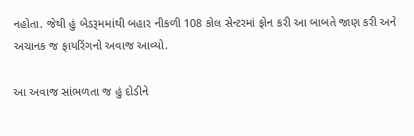નહોતા. જેથી હું બેડરૂમમાંથી બહાર નીકળી 108 કોલ સેન્ટરમાં ફોન કરી આ બાબતે જાણ કરી અને અચાનક જ ફાયરિંગનો અવાજ આવ્યો.

આ અવાજ સાંભળતા જ હું દોડીને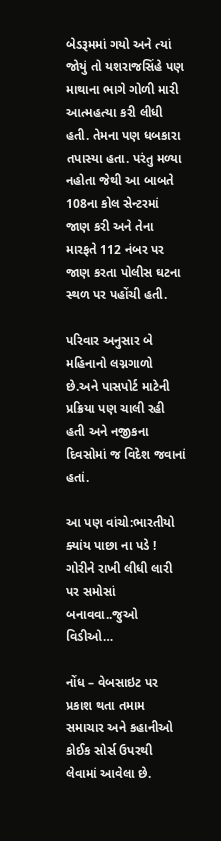બેડરૂમમાં ગયો અને ત્યાં જોયું તો યશરાજસિંહે પણ માથાના ભાગે ગોળી મારી આત્મહત્યા કરી લીધી હતી. તેમના પણ ધબકારા તપાસ્યા હતા. પરંતુ મળ્યા નહોતા જેથી આ બાબતે 108ના કોલ સેન્ટરમાં જાણ કરી અને તેના મારફતે 112 નંબર પર જાણ કરતા પોલીસ ઘટના સ્થળ પર પહોંચી હતી.

પરિવાર અનુસાર બે મહિનાનો લગ્નગાળો છે.અને પાસપોર્ટ માટેની પ્રક્રિયા પણ ચાલી રહી હતી અને નજીકના દિવસોમાં જ વિદેશ જવાનાં હતાં.

આ પણ વાંચો:ભારતીયો ક્યાંય પાછા ના પડે ! ગોરીને રાખી લીધી લારી પર સમોસાં બનાવવા..જુઓ વિડીઓ…

નોંધ – વેબસાઇટ પર પ્રકાશ થતા તમામ સમાચાર અને કહાનીઓ કોઈક સોર્સ ઉપરથી લેવામાં આવેલા છે.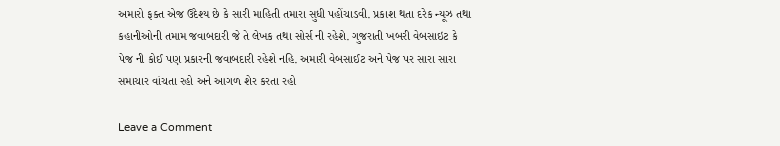અમારો ફક્ત એજ ઉદેશ્ય છે કે સારી માહિતી તમારા સુધી પહોંચાડવી. પ્રકાશ થતા દરેક ન્યૂઝ તથા કહાનીઓની તમામ જવાબદારી જે તે લેખક તથા સોર્સ ની રહેશે. ગુજરાતી ખબરી વેબસાઇટ કે પેજ ની કોઈ પણ પ્રકારની જવાબદારી રહેશે નહિ. અમારી વેબસાઈટ અને પેજ પર સારા સારા સમાચાર વાંચતા રહો અને આગળ શેર કરતા રહો

Leave a Comment